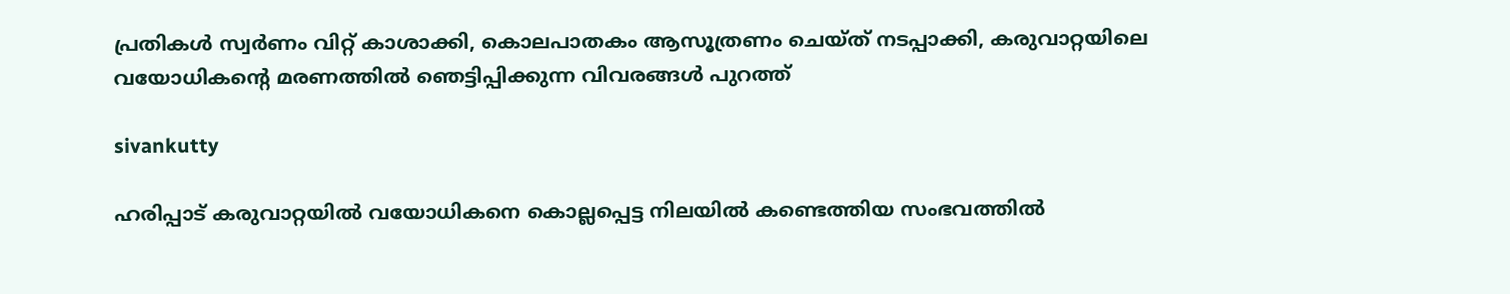പ്രതികൾ സ്വർണം വിറ്റ് കാശാക്കി, കൊലപാതകം ആസൂത്രണം ചെയ്ത് നടപ്പാക്കി, കരുവാറ്റയിലെ വയോധികന്റെ മരണത്തിൽ ഞെട്ടിപ്പിക്കുന്ന വിവരങ്ങൾ പുറത്ത്

sivankutty

ഹരിപ്പാട് കരുവാറ്റയിൽ വയോധികനെ കൊല്ലപ്പെട്ട നിലയിൽ കണ്ടെത്തിയ സംഭവത്തിൽ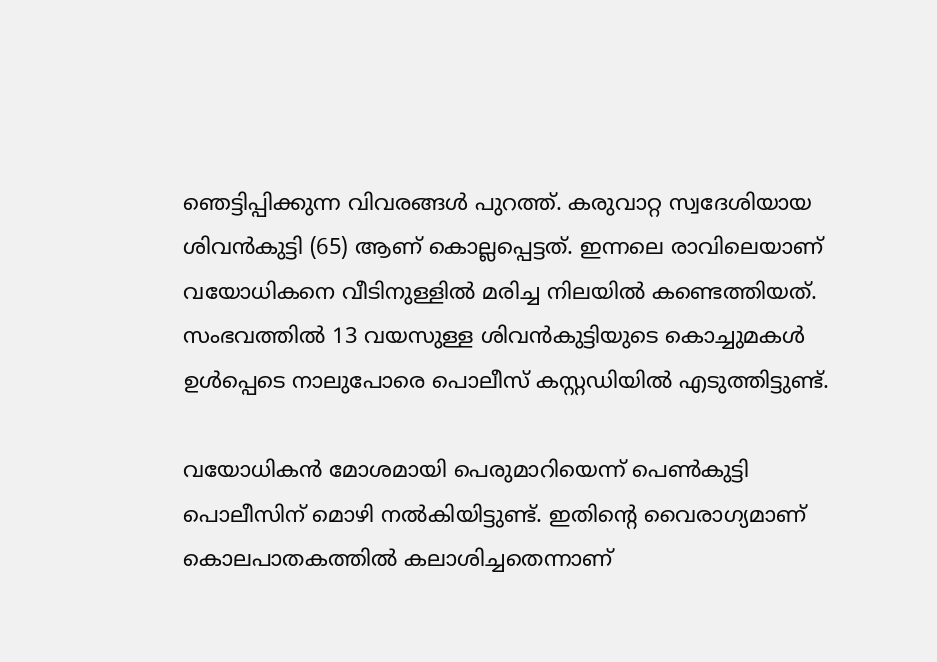ഞെട്ടിപ്പിക്കുന്ന വിവരങ്ങൾ പുറത്ത്. കരുവാറ്റ സ്വദേശിയായ ശിവൻകുട്ടി (65) ആണ് കൊല്ലപ്പെട്ടത്. ഇന്നലെ രാവിലെയാണ് വയോധികനെ വീടിനുള്ളിൽ മരിച്ച നിലയിൽ കണ്ടെത്തിയത്. സംഭവത്തിൽ 13 വയസുള്ള ശിവൻകുട്ടിയുടെ കൊച്ചുമകൾ ഉൾപ്പെടെ നാലുപോരെ പൊലീസ് കസ്റ്റഡിയിൽ എടുത്തിട്ടുണ്ട്.

വയോധികൻ മോശമായി പെരുമാറിയെന്ന് പെൺകുട്ടി പൊലീസിന് മൊഴി നൽകിയിട്ടുണ്ട്. ഇതിന്റെ വൈരാഗ്യമാണ് കൊലപാതകത്തിൽ കലാശിച്ചതെന്നാണ്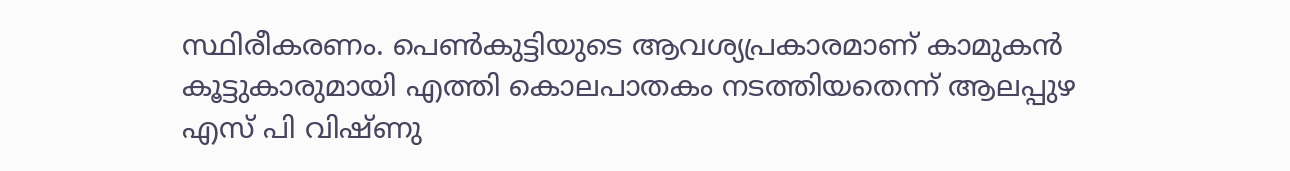സ്ഥിരീകരണം. പെൺകുട്ടിയുടെ ആവശ്യപ്രകാരമാണ് കാമുകൻ കൂട്ടുകാരുമായി എത്തി കൊലപാതകം നടത്തിയതെന്ന് ആലപ്പുഴ എസ് പി വിഷ്ണു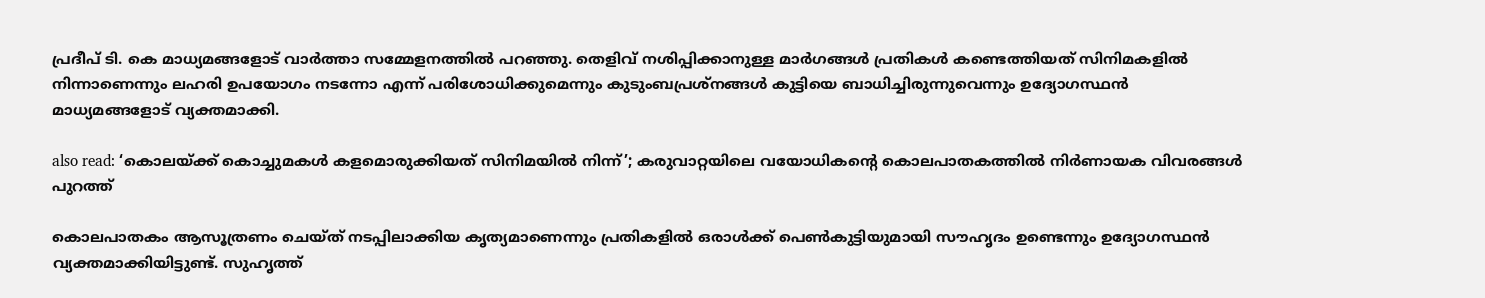പ്രദീപ് ടി. കെ മാധ്യമങ്ങളോട് വാർത്താ സമ്മേളനത്തിൽ പറഞ്ഞു. തെളിവ് നശിപ്പിക്കാനുള്ള മാർഗങ്ങൾ പ്രതികൾ കണ്ടെത്തിയത് സിനിമകളിൽ നിന്നാണെന്നും ലഹരി ഉപയോഗം നടന്നോ എന്ന് പരിശോധിക്കുമെന്നും കുടുംബപ്രശ്നങ്ങൾ കുട്ടിയെ ബാധിച്ചിരുന്നുവെന്നും ഉദ്യോഗസ്ഥൻ മാധ്യമങ്ങളോട് വ്യക്തമാക്കി.

also read: ‘കൊലയ്ക്ക് കൊച്ചുമകൾ കളമൊരുക്കിയത് സിനിമയിൽ നിന്ന്’; കരുവാറ്റയിലെ വയോധികന്റെ കൊലപാതകത്തിൽ നിർണായക വിവരങ്ങൾ പുറത്ത്

കൊലപാതകം ആസൂത്രണം ചെയ്ത് നടപ്പിലാക്കിയ കൃത്യമാണെന്നും പ്രതികളിൽ ഒരാൾക്ക് പെൺകുട്ടിയുമായി സൗഹൃദം ഉണ്ടെന്നും ഉദ്യോഗസ്ഥൻ വ്യക്തമാക്കിയിട്ടുണ്ട്. സുഹൃത്ത്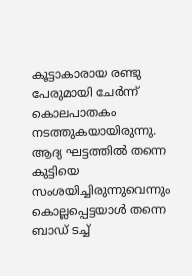കൂട്ടാകാരായ രണ്ടു പേരുമായി ചേർന്ന് കൊലപാതകം നടത്തുകയായിരുന്നു. ആദ്യ ഘട്ടത്തിൽ തന്നെ കുട്ടിയെ സംശയിച്ചിരുന്നുവെന്നും കൊല്ലപ്പെട്ടയാൾ തന്നെ ബാഡ് ടച്ച്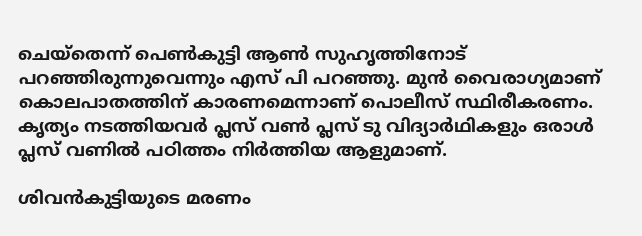ചെയ്തെന്ന് പെൺകുട്ടി ആൺ സുഹൃത്തിനോട് പറഞ്ഞിരുന്നുവെന്നും എസ് പി പറഞ്ഞു. മുൻ വൈരാഗ്യമാണ് കൊലപാതത്തിന് കാരണമെന്നാണ് പൊലീസ് സ്ഥിരീകരണം. കൃത്യം നടത്തിയവർ പ്ലസ് വൺ പ്ലസ് ടു വിദ്യാർഥികളും ഒരാൾ പ്ലസ് വണിൽ പഠിത്തം നിർത്തിയ ആളുമാണ്.

ശിവൻകുട്ടിയുടെ മരണം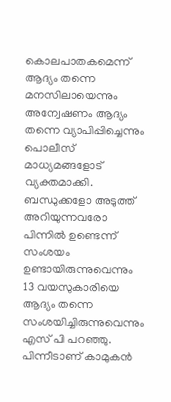കൊലപാതകമെന്ന് ആദ്യം തന്നെ മനസിലായെന്നും അന്വേഷണം ആദ്യം തന്നെ വ്യാപിപ്പിച്ചെന്നും പൊലീസ് മാധ്യമങ്ങളോട് വ്യക്തമാക്കി. ബന്ധുക്കളോ അടുത്ത് അറിയുന്നവരോ പിന്നിൽ ഉണ്ടെന്ന് സംശയം ഉണ്ടായിരുന്നുവെന്നും 13 വയസുകാരിയെ ആദ്യം തന്നെ സംശയിച്ചിരുന്നുവെന്നും എസ് പി പറഞ്ഞു. പിന്നീടാണ് കാമുകൻ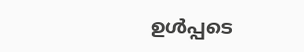ഉൾപ്പടെ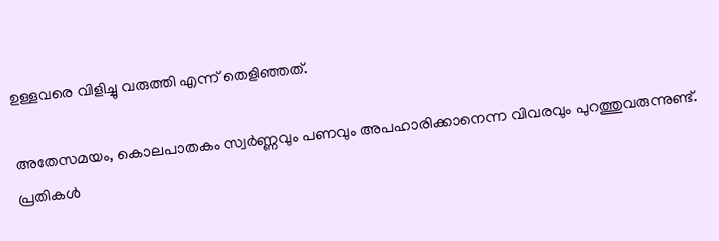ഉള്ളവരെ വിളിച്ചു വരുത്തി എന്ന് തെളിഞ്ഞത്.

അതേസമയം, കൊലപാതകം സ്വർണ്ണവും പണവും അപഹാരിക്കാനെന്ന വിവരവും പുറത്തുവരുന്നുണ്ട്. പ്രതികൾ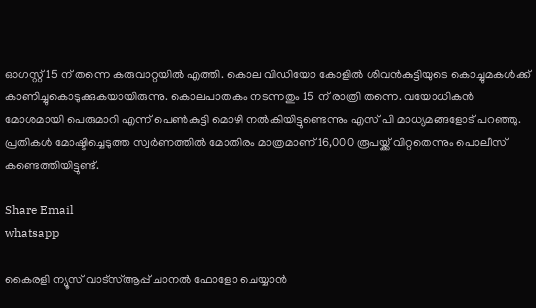ഓഗസ്റ്റ് 15 ന് തന്നെ കരുവാറ്റയിൽ എത്തി. കൊല വിഡിയോ കോളിൽ ശിവൻകുട്ടിയുടെ കൊച്ചുമകൾക്ക് കാണിച്ചുകൊടുക്കുകയായിരുന്നു. കൊലപാതകം നടന്നതും 15 ന് രാത്രി തന്നെ. വയോധികൻ മോശമായി പെരുമാറി എന്ന് പെൺകുട്ടി മൊഴി നൽകിയിട്ടുണ്ടെന്നും എസ് പി മാധ്യമങ്ങളോട് പറഞ്ഞു. പ്രതികൾ മോഷ്ടിച്ചെടുത്ത സ്വർണത്തിൽ മോതിരം മാത്രമാണ് 16,000 രൂപയ്ക്ക് വിറ്റതെന്നും പൊലീസ് കണ്ടെത്തിയിട്ടുണ്ട്.

Share Email
whatsapp

കൈരളി ന്യൂസ് വാട്‌സ്ആപ്പ് ചാനല്‍ ഫോളോ ചെയ്യാന്‍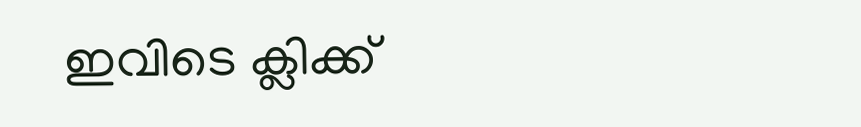ഇവിടെ ക്ലിക്ക്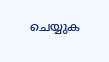ചെയ്യുക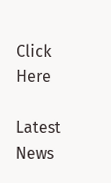Click Here

Latest News